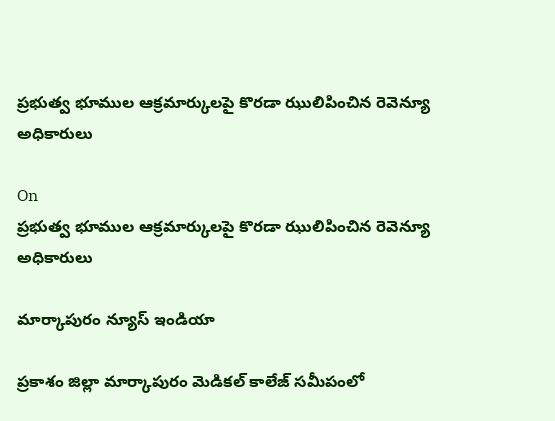ప్రభుత్వ భూముల ఆక్రమార్కులపై కొరడా ఝులిపించిన రెవెన్యూ అధికారులు

On
ప్రభుత్వ భూముల ఆక్రమార్కులపై కొరడా ఝులిపించిన రెవెన్యూ అధికారులు

మార్కాపురం న్యూస్ ఇండియా

ప్రకాశం జిల్లా మార్కాపురం మెడికల్ కాలేజ్ సమీపంలో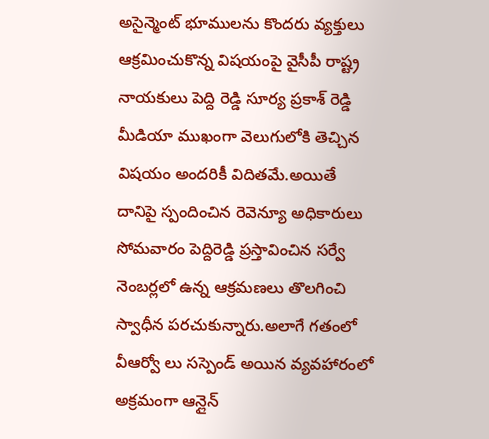అసైన్మెంట్ భూములను కొందరు వ్యక్తులు ఆక్రమించుకొన్న విషయంపై వైసీపీ రాష్ట్ర నాయకులు పెద్ది రెడ్డి సూర్య ప్రకాశ్ రెడ్డి మీడియా ముఖంగా వెలుగులోకి తెచ్చిన విషయం అందరికీ విదితమే.అయితే దానిపై స్పందించిన రెవెన్యూ అధికారులు సోమవారం పెద్దిరెడ్డి ప్రస్తావించిన సర్వే నెంబర్లలో ఉన్న ఆక్రమణలు తొలగించి స్వాధీన పరచుకున్నారు.అలాగే గతంలో వీఆర్వో లు సస్పెండ్ అయిన వ్యవహారంలో అక్రమంగా ఆన్లైన్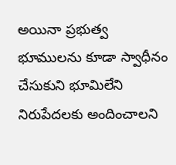అయినా ప్రభుత్వ భూములను కూడా స్వాధీనం చేసుకుని భూమిలేని నిరుపేదలకు అందించాలని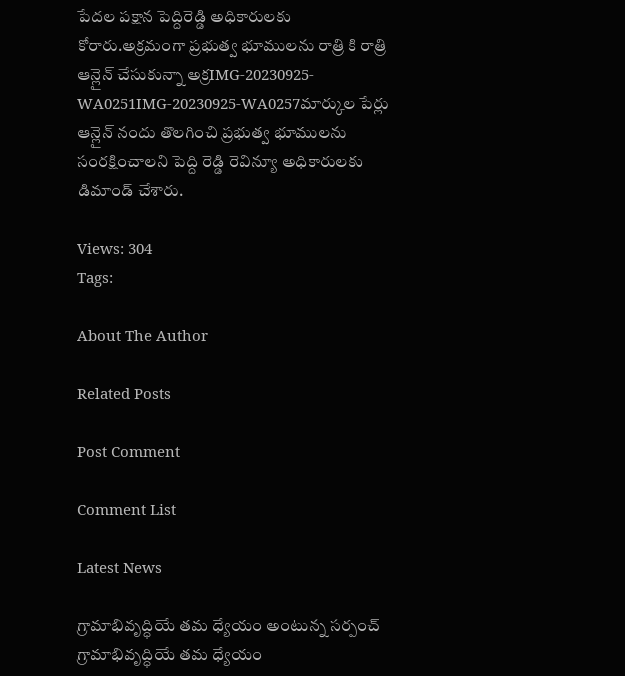పేదల పక్షాన పెద్దిరెడ్డి అధికారులకు కోరారు.అక్రమంగా ప్రభుత్వ భూములను రాత్రి కి రాత్రి ఆన్లైన్ చేసుకున్నా అక్రIMG-20230925-WA0251IMG-20230925-WA0257మార్కుల పేర్లు ఆన్లైన్ నందు తొలగించి ప్రభుత్వ భూములను సంరక్షించాలని పెద్ది రెడ్డి రెవిన్యూ అధికారులకు డిమాండ్ చేశారు.

Views: 304
Tags:

About The Author

Related Posts

Post Comment

Comment List

Latest News

గ్రామాభివృద్ధియే తమ ధ్యేయం అంటున్న సర్పంచ్ గ్రామాభివృద్ధియే తమ ధ్యేయం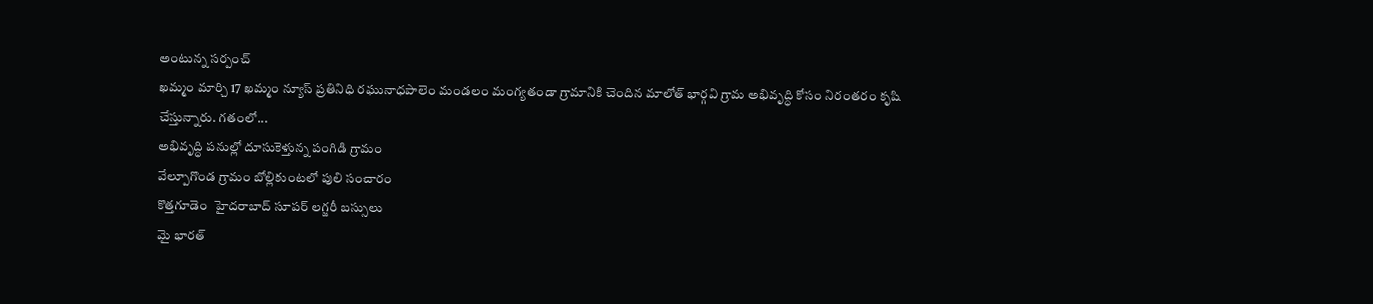అంటున్న సర్పంచ్
ఖమ్మం మార్చి 17 ఖమ్మం న్యూస్ ప్రతినిధి రఘునాధపాలెం మండలం మంగ్యతండా గ్రామానికి చెందిన మాలోత్ భార్గవి గ్రామ అభివృద్ధి కోసం నిరంతరం కృషి చేస్తున్నారు. గతంలో...
అభివృద్ధి పనుల్లో దూసుకెళ్తున్న పంగిడి గ్రామం
వేల్పూగొండ గ్రామం బోల్లికుంటలో పులి సంచారం
కొత్తగూడెం  హైదరాబాద్ సూపర్ లగ్జరీ బస్సులు
మై భారత్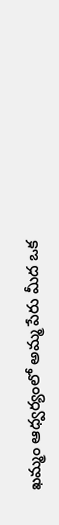ఖమ్మం ఆధ్వర్యంలో అమ్మ పేరు మీద ఒక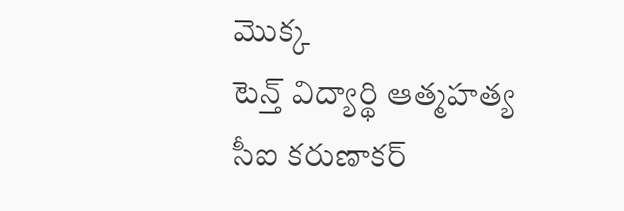మొక్క
టెన్త్ విద్యార్థి ఆత్మహత్య
సీఐ కరుణాకర్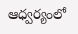ఆధ్వర్యంలో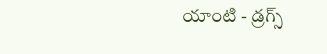యాంటి - డ్రగ్స్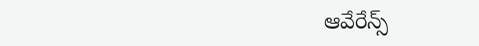ఆవేరేన్స్